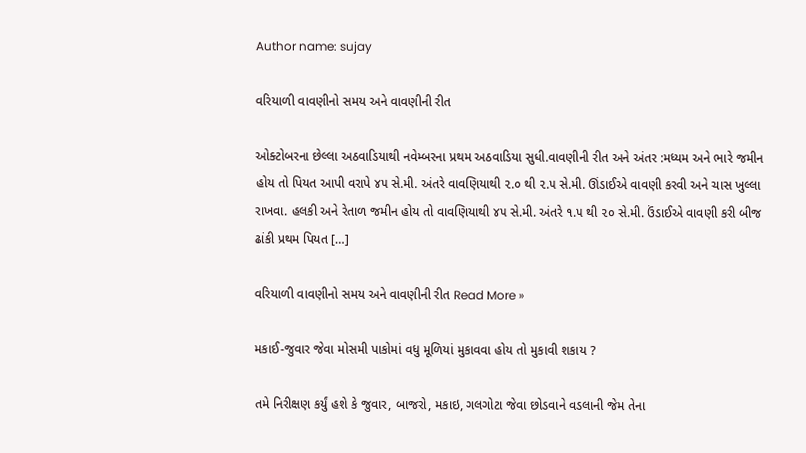Author name: sujay

વરિયાળી વાવણીનો સમય અને વાવણીની રીત

ઓક્ટોબરના છેલ્લા અઠવાડિયાથી નવેમ્બરના પ્રથમ અઠવાડિયા સુધી.વાવણીની રીત અને અંતર :મધ્યમ અને ભારે જમીન હોય તો પિયત આપી વરાપે ૪૫ સે.મી. અંતરે વાવણિયાથી ૨.૦ થી ૨.૫ સે.મી. ઊંડાઈએ વાવણી કરવી અને ચાસ ખુલ્લા રાખવા. હલકી અને રેતાળ જમીન હોય તો વાવણિયાથી ૪૫ સે.મી. અંતરે ૧.૫ થી ૨૦ સે.મી. ઉંડાઈએ વાવણી કરી બીજ ઢાંકી પ્રથમ પિયત […]

વરિયાળી વાવણીનો સમય અને વાવણીની રીત Read More »

મકાઈ-જુવાર જેવા મોસમી પાકોમાં વધુ મૂળિયાં મુકાવવા હોય તો મુકાવી શકાય ?

તમે નિરીક્ષણ કર્યું હશે કે જુવાર, બાજરો, મકાઇ, ગલગોટા જેવા છોડવાને વડલાની જેમ તેના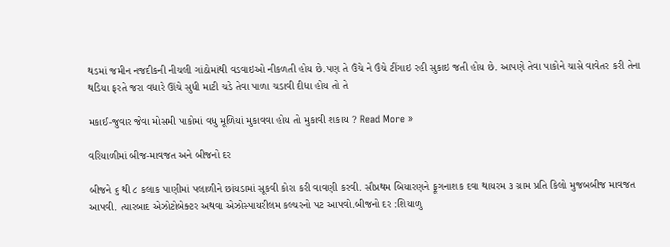થડમાં જમીન નજદીકની નીચલી ગાંઠોમાંથી વડવાઇઓ નીકળતી હોય છે.પણ તે ઉંચે ને ઉંચે ટીંગાઇ રહી સુકાઇ જતી હોય છે. આપણે તેવા પાકોને ચાસે વાવેતર કરી તેના થડિયા ફરતે જરા વધારે ઊંચે સુધી માટી ચડે તેવા પાળા ચડાવી દીધા હોય તો તે

મકાઈ-જુવાર જેવા મોસમી પાકોમાં વધુ મૂળિયાં મુકાવવા હોય તો મુકાવી શકાય ? Read More »

વરિયાળીમાં બીજ-માવજત અને બીજનો દર

બીજને ૬ થી ૮ કલાક પાણીમાં પલાળીને છાંયડામાં સૂકવી કોરા કરી વાવણી કરવી. સૌપ્રથમ બિયારણને ફૂગનાશક દવા થાયરમ ૩ ગ્રામ પ્રતિ કિલો મુજબબીજ માવજત આપવી. ત્યારબાદ એઝોટોબેક્ટર અથવા એઝોસ્પાયરીલમ કલ્ચરનો પટ આપવો.બીજનો દર :શિયાળુ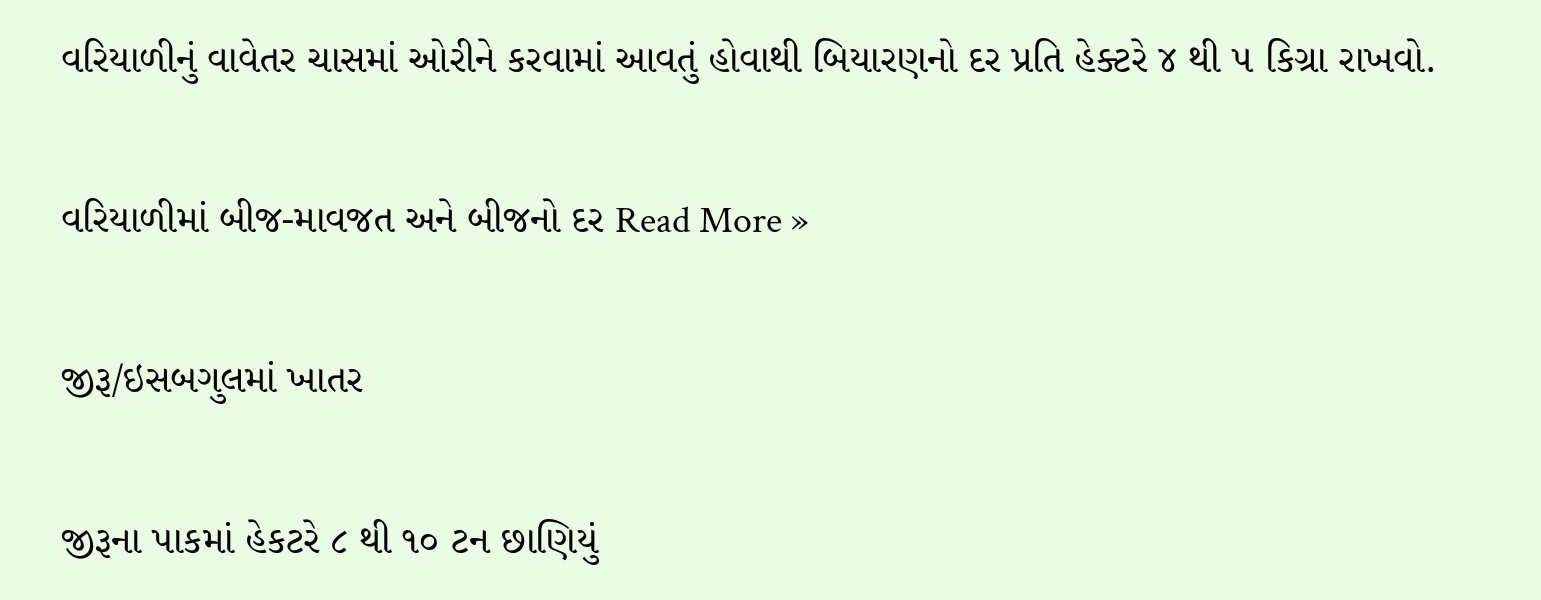વરિયાળીનું વાવેતર ચાસમાં ઓરીને કરવામાં આવતું હોવાથી બિયારણનો દર પ્રતિ હેક્ટરે ૪ થી ૫ કિગ્રા રાખવો.

વરિયાળીમાં બીજ-માવજત અને બીજનો દર Read More »

જીરૂ/ઇસબગુલમાં ખાતર

જીરૂના પાકમાં હેકટરે ૮ થી ૧૦ ટન છાણિયું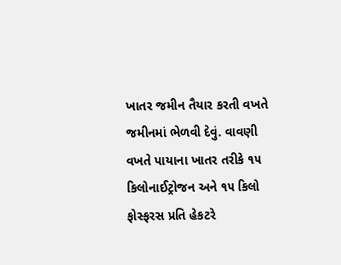ખાતર જમીન તૈયાર કરતી વખતે જમીનમાં ભેળવી દેવું. વાવણી વખતે પાયાના ખાતર તરીકે ૧૫ કિલોનાઈટ્રોજન અને ૧૫ કિલો ફોસ્ફરસ પ્રતિ હેકટરે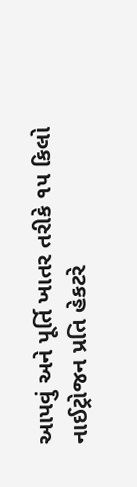આપવું અને પૂર્તિ ખાતર તરીકે ૧૫ કિલો નાઈટ્રોજન પ્રતિ હેકટરે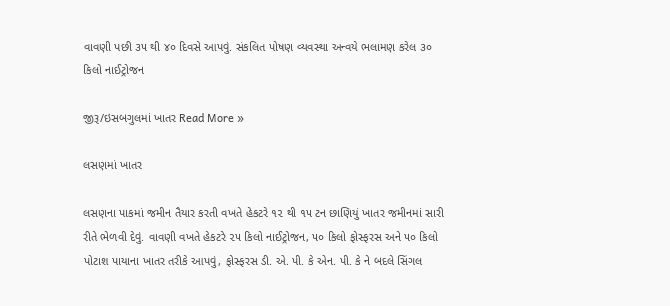વાવણી પછી ૩૫ થી ૪૦ દિવસે આપવું. સંકલિત પોષણ વ્યવસ્થા અન્વયે ભલામણ કરેલ ૩૦ કિલો નાઈટ્રોજન

જીરૂ/ઇસબગુલમાં ખાતર Read More »

લસણમાં ખાતર

લસણના પાકમાં જમીન તૈયાર કરતી વખતે હેકટરે ૧૨ થી ૧૫ ટન છાણિયું ખાતર જમીનમાં સારી રીતે ભેળવી દેવું. વાવણી વખતે હેકટરે ૨૫ કિલો નાઈટ્રોજન, ૫૦ કિલો ફોસ્ફરસ અને ૫૦ કિલો પોટાશ પાયાના ખાતર તરીકે આપવું, ફોસ્ફરસ ડી. એ. પી. કે એન. પી. કે ને બદલે સિંગલ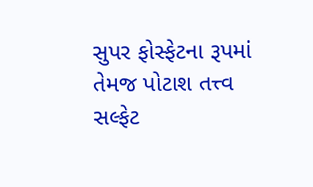સુપર ફોસ્ફેટના રૂપમાં તેમજ પોટાશ તત્ત્વ સલ્ફેટ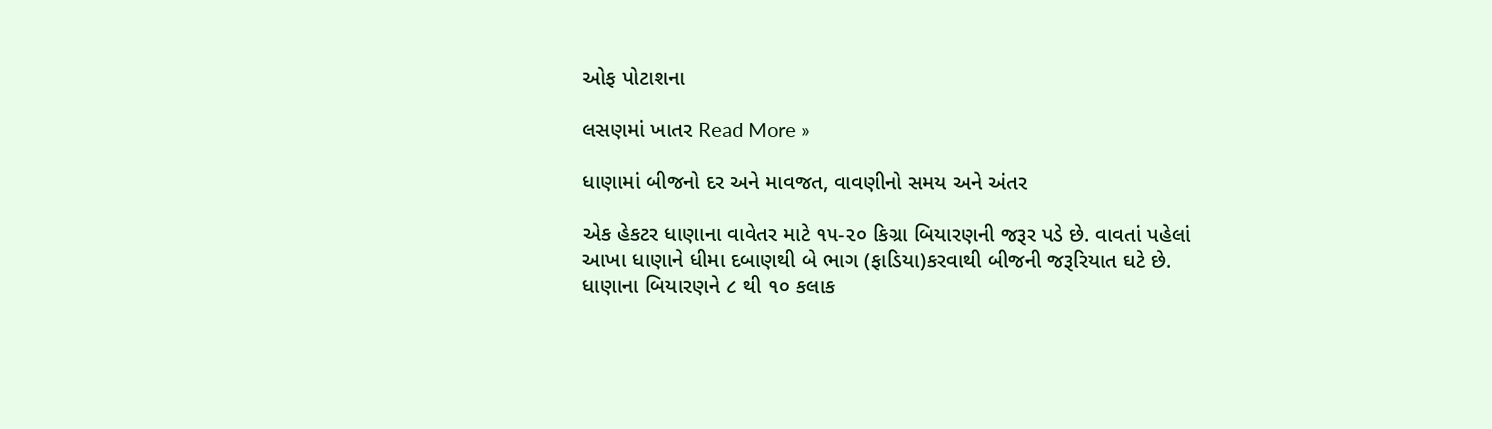ઓફ પોટાશના

લસણમાં ખાતર Read More »

ધાણામાં બીજનો દર અને માવજત, વાવણીનો સમય અને અંતર

એક હેકટર ધાણાના વાવેતર માટે ૧૫-૨૦ કિગ્રા બિયારણની જરૂર પડે છે. વાવતાં પહેલાં આખા ધાણાને ધીમા દબાણથી બે ભાગ (ફાડિયા)કરવાથી બીજની જરૂરિયાત ઘટે છે. ધાણાના બિયારણને ૮ થી ૧૦ કલાક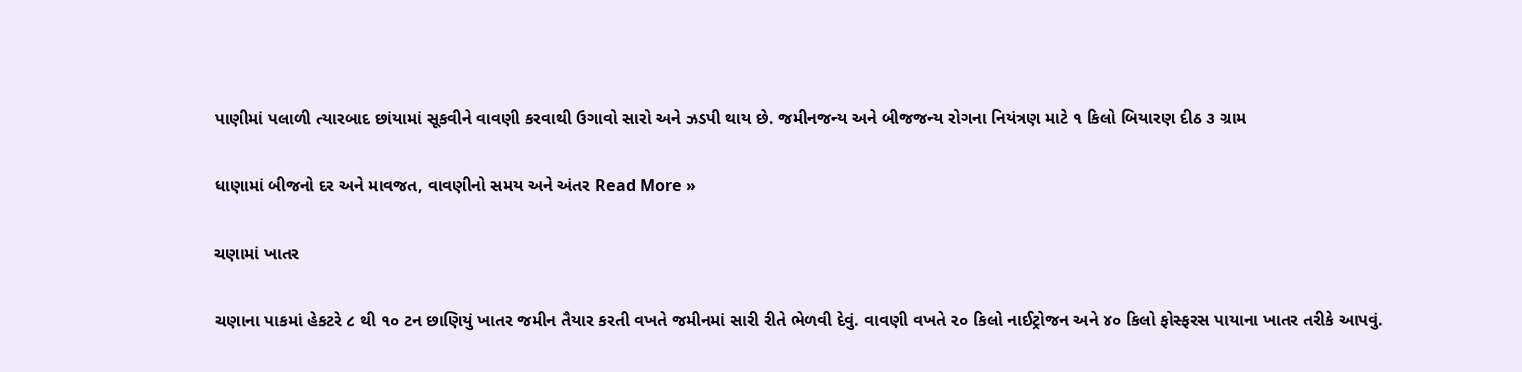પાણીમાં પલાળી ત્યારબાદ છાંયામાં સૂકવીને વાવણી કરવાથી ઉગાવો સારો અને ઝડપી થાય છે. જમીનજન્ય અને બીજજન્ય રોગના નિયંત્રણ માટે ૧ કિલો બિયારણ દીઠ ૩ ગ્રામ

ધાણામાં બીજનો દર અને માવજત, વાવણીનો સમય અને અંતર Read More »

ચણામાં ખાતર

ચણાના પાકમાં હેકટરે ૮ થી ૧૦ ટન છાણિયું ખાતર જમીન તૈયાર કરતી વખતે જમીનમાં સારી રીતે ભેળવી દેવું. વાવણી વખતે ૨૦ કિલો નાઈટ્રોજન અને ૪૦ કિલો ફોસ્ફરસ પાયાના ખાતર તરીકે આપવું.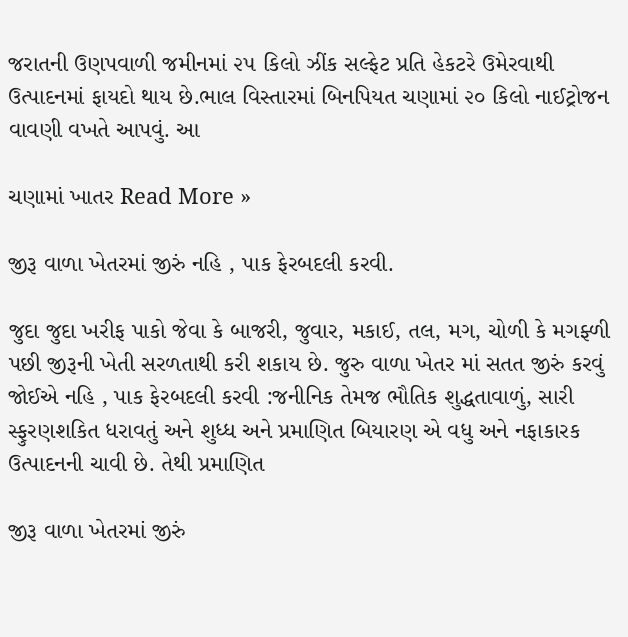જરાતની ઉણપવાળી જમીનમાં ૨૫ કિલો ઝીંક સલ્ફેટ પ્રતિ હેકટરે ઉમેરવાથી ઉત્પાદનમાં ફાયદો થાય છે.ભાલ વિસ્તારમાં બિનપિયત ચણામાં ૨૦ કિલો નાઈટ્રોજન વાવણી વખતે આપવું. આ

ચણામાં ખાતર Read More »

જીરૂ વાળા ખેતરમાં જીરું નહિ , પાક ફેરબદલી કરવી.

જુદા જુદા ખરીફ પાકો જેવા કે બાજરી, જુવાર, મકાઈ, તલ, મગ, ચોળી કે મગફ્ળી પછી જીરૂની ખેતી સરળતાથી કરી શકાય છે. જુરુ વાળા ખેતર માં સતત જીરું કરવું જોઈએ નહિ , પાક ફેરબદલી કરવી :જનીનિક તેમજ ભૌતિક શુદ્ધતાવાળું, સારી સ્ફુરણશકિત ધરાવતું અને શુધ્ધ અને પ્રમાણિત બિયારણ એ વધુ અને નફાકારક ઉત્પાદનની ચાવી છે. તેથી પ્રમાણિત

જીરૂ વાળા ખેતરમાં જીરું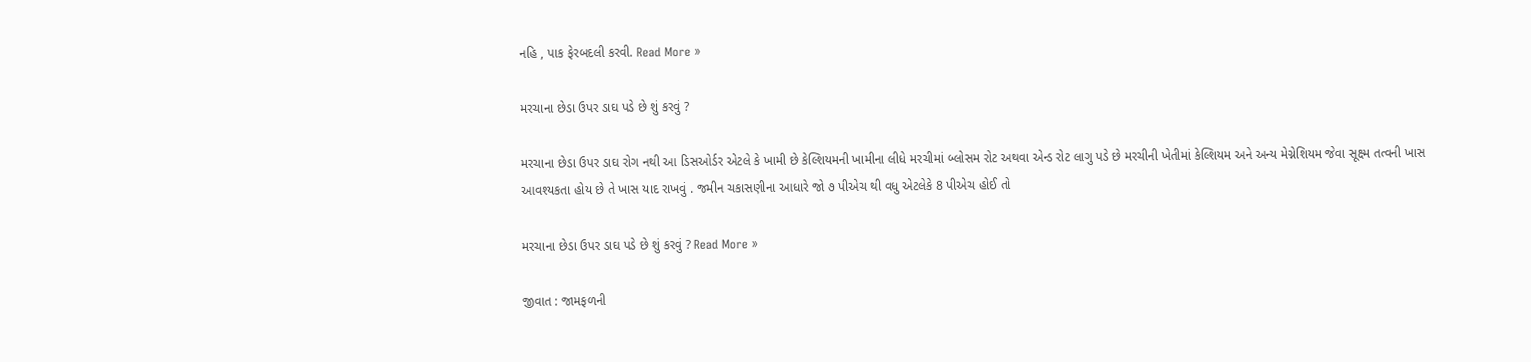નહિ , પાક ફેરબદલી કરવી. Read More »

મરચાના છેડા ઉપર ડાઘ પડે છે શું કરવું ?

મરચાના છેડા ઉપર ડાઘ રોગ નથી આ ડિસઓર્ડર એટલે કે ખામી છે કેલ્શિયમની ખામીના લીધે મરચીમાં બ્લોસમ રોટ અથવા એન્ડ રોટ લાગુ પડે છે મરચીની ખેતીમાં કેલ્શિયમ અને અન્ય મેગ્નેશિયમ જેવા સૂક્ષ્મ તત્વની ખાસ આવશ્યકતા હોય છે તે ખાસ યાદ રાખવું . જમીન ચકાસણીના આધારે જો ૭ પીએચ થી વધુ એટલેકે 8 પીએચ હોઈ તો

મરચાના છેડા ઉપર ડાઘ પડે છે શું કરવું ? Read More »

જીવાત : જામફળની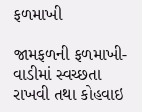ફળમાખી

જામફળની ફળમાખી- વાડીમાં સ્વચ્છતા રાખવી તથા કોહવાઇ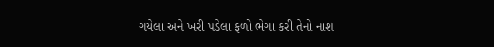ગયેલા અને ખરી પડેલા ફળો ભેગા કરી તેનો નાશ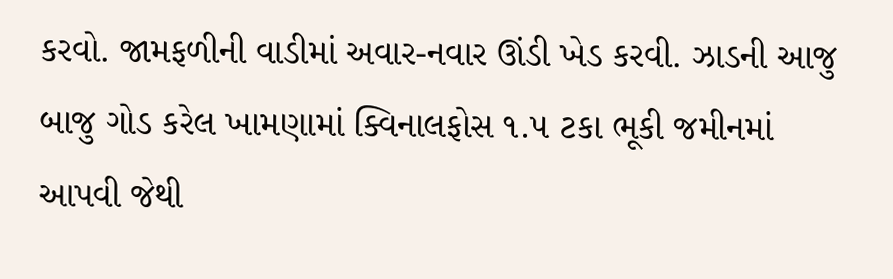કરવો. જામફળીની વાડીમાં અવાર-નવાર ઊંડી ખેડ કરવી. ઝાડની આજુ બાજુ ગોડ કરેલ ખામણામાં ક્વિનાલફોસ ૧.૫ ટકા ભૂકી જમીનમાં આપવી જેથી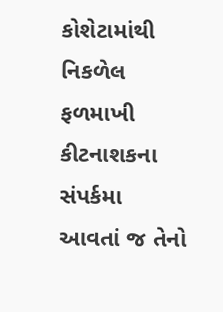કોશેટામાંથી નિકળેલ ફળમાખી કીટનાશકના સંપર્કમા આવતાં જ તેનો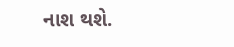નાશ થશે.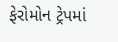ફેરોમોન ટ્રેપમાં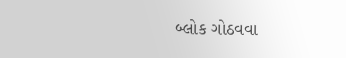બ્લોક ગોઠવવા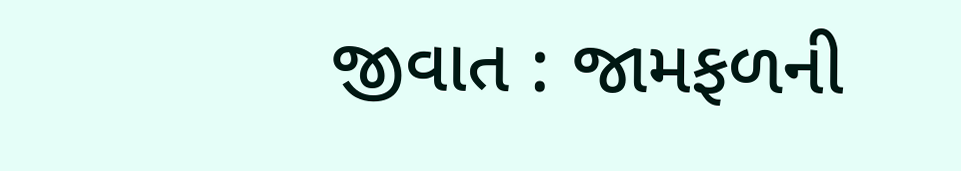જીવાત : જામફળની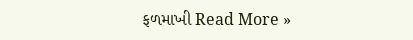ફળમાખી Read More »